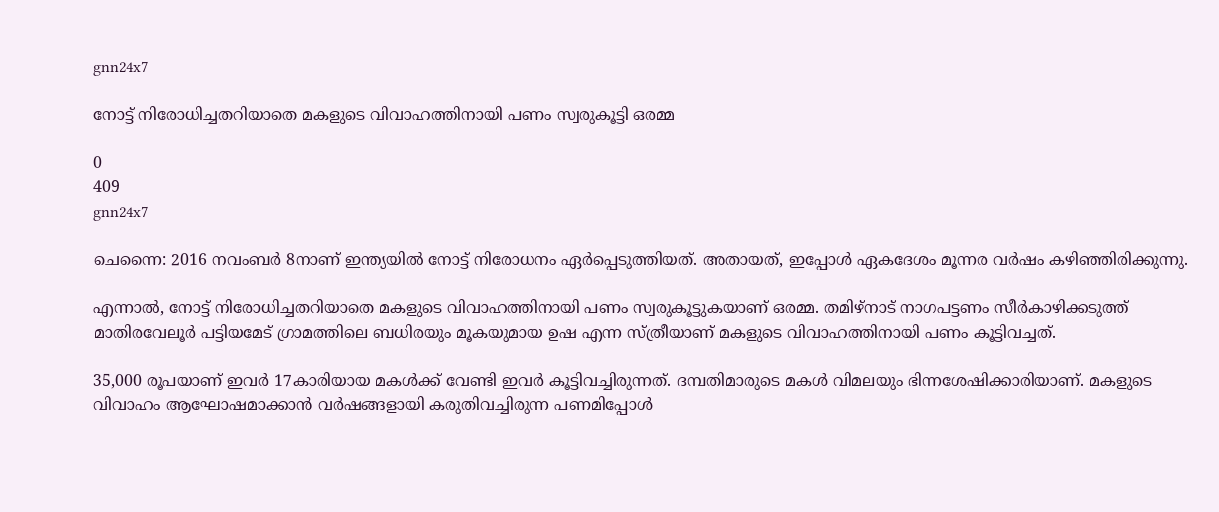gnn24x7

നോട്ട് നിരോധിച്ചതറിയാതെ മകളുടെ വിവാഹത്തിനായി പണം സ്വരുകൂട്ടി ഒരമ്മ

0
409
gnn24x7

ചെന്നൈ: 2016 നവംബര്‍ 8നാണ് ഇന്ത്യയില്‍ നോട്ട് നിരോധനം ഏര്‍പ്പെടുത്തിയത്. അതായത്, ഇപ്പോള്‍ ഏകദേശം മൂന്നര വര്‍ഷം കഴിഞ്ഞിരിക്കുന്നു.

എന്നാല്‍, നോട്ട് നിരോധിച്ചതറിയാതെ മകളുടെ വിവാഹത്തിനായി പണം സ്വരുകൂട്ടുകയാണ് ഒരമ്മ. തമിഴ്നാട് നാഗപട്ടണം സീര്‍കാഴിക്കടുത്ത് മാതിരവേലൂര്‍ പട്ടിയമേട്‌ ഗ്രാമത്തിലെ ബധിരയും മൂകയുമായ ഉഷ എന്ന സ്ത്രീയാണ് മകളുടെ വിവാഹത്തിനായി പണം കൂട്ടിവച്ചത്.

35,000 രൂപയാണ് ഇവര്‍ 17കാരിയായ മകള്‍ക്ക് വേണ്ടി ഇവര്‍ കൂട്ടിവച്ചിരുന്നത്. ദമ്പതിമാരുടെ മകള്‍ വിമലയും ഭിന്നശേഷിക്കാരിയാണ്. മകളുടെ വിവാഹം ആഘോഷമാക്കാന്‍ വര്‍ഷങ്ങളായി കരുതിവച്ചിരുന്ന പണമിപ്പോള്‍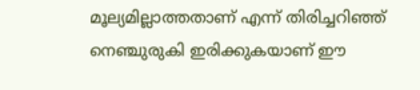മൂല്യമില്ലാത്തതാണ് എന്ന് തിരിച്ചറിഞ്ഞ് നെഞ്ചുരുകി ഇരിക്കുകയാണ് ഈ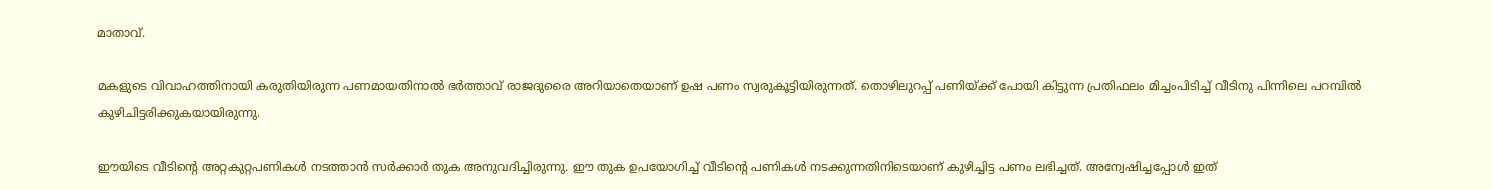മാതാവ്.

മകളുടെ വിവാഹത്തിനായി കരുതിയിരുന്ന പണമായതിനാല്‍ ഭര്‍ത്താവ് രാജദുരൈ അറിയാതെയാണ് ഉഷ പണം സ്വരുകൂട്ടിയിരുന്നത്. തൊഴിലുറപ്പ് പണിയ്ക്ക് പോയി കിട്ടുന്ന പ്രതിഫലം മിച്ചംപിടിച്ച് വീടിനു പിന്നിലെ പറമ്പില്‍ കുഴിചിട്ടരിക്കുകയായിരുന്നു.

ഈയിടെ വീടിന്റെ അറ്റകുറ്റപണികള്‍ നടത്താന്‍ സര്‍ക്കാര്‍ തുക അനുവദിച്ചിരുന്നു. ഈ തുക ഉപയോഗിച്ച് വീടിന്റെ പണികള്‍ നടക്കുന്നതിനിടെയാണ് കുഴിച്ചിട്ട പണം ലഭിച്ചത്. അന്വേഷിച്ചപ്പോള്‍ ഇത്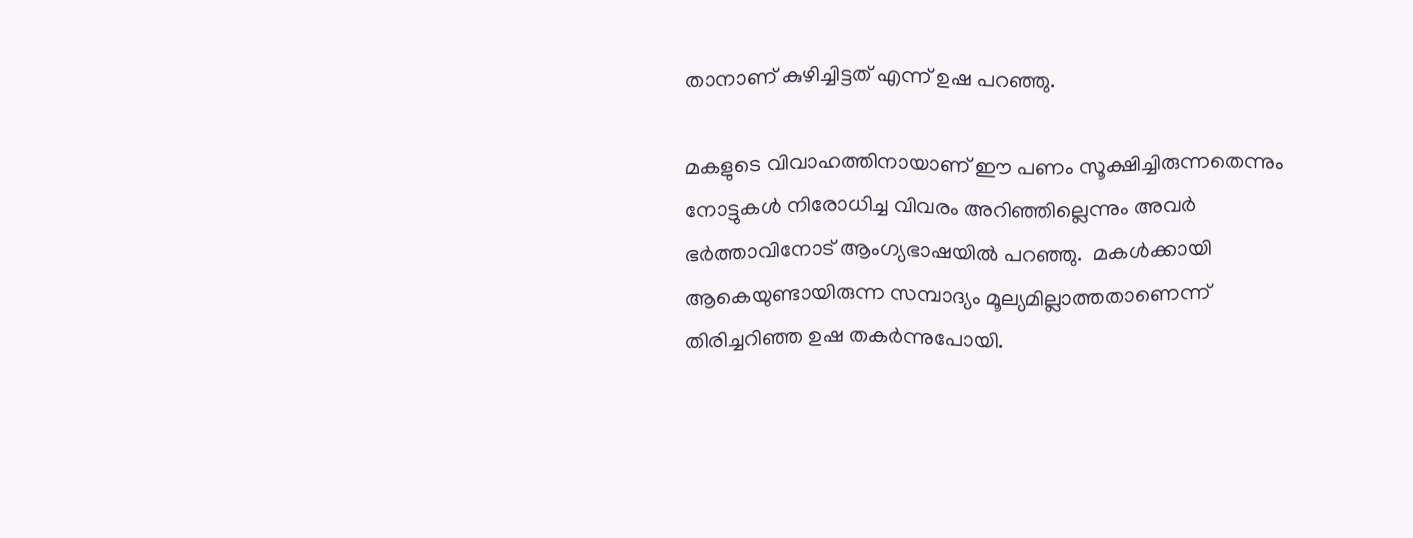താനാണ് കുഴിച്ചിട്ടത് എന്ന് ഉഷ പറഞ്ഞു.

മകളുടെ വിവാഹത്തിനായാണ് ഈ പണം സൂക്ഷിച്ചിരുന്നതെന്നും നോട്ടുകള്‍ നിരോധിച്ച വിവരം അറിഞ്ഞില്ലെന്നും അവര്‍ ഭര്‍ത്താവിനോട് ആംഗ്യഭാഷയില്‍ പറഞ്ഞു.  മകള്‍ക്കായി ആകെയുണ്ടായിരുന്ന സമ്പാദ്യം മൂല്യമില്ലാത്തതാണെന്ന് തിരിച്ചറിഞ്ഞ ഉഷ തകര്‍ന്നുപോയി.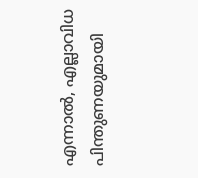എന്നാല്‍, എല്ലാവിധ പിന്തുണയുമായി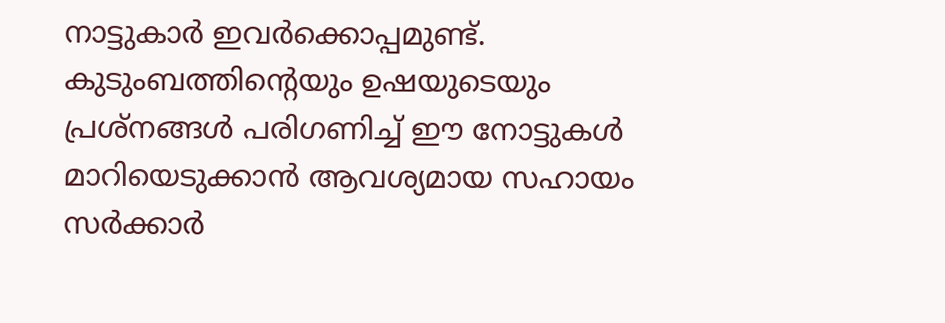നാട്ടുകാര്‍ ഇവര്‍ക്കൊപ്പമുണ്ട്. കുടുംബത്തിന്‍റെയും ഉഷയുടെയും പ്രശ്നങ്ങള്‍ പരിഗണിച്ച് ഈ നോട്ടുകള്‍ മാറിയെടുക്കാന്‍ ആവശ്യമായ സഹായം സര്‍ക്കാര്‍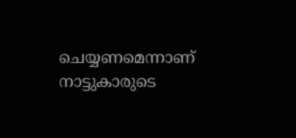ചെയ്യണമെന്നാണ് നാട്ടുകാരുടെ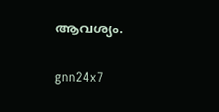ആവശ്യം.

gnn24x7